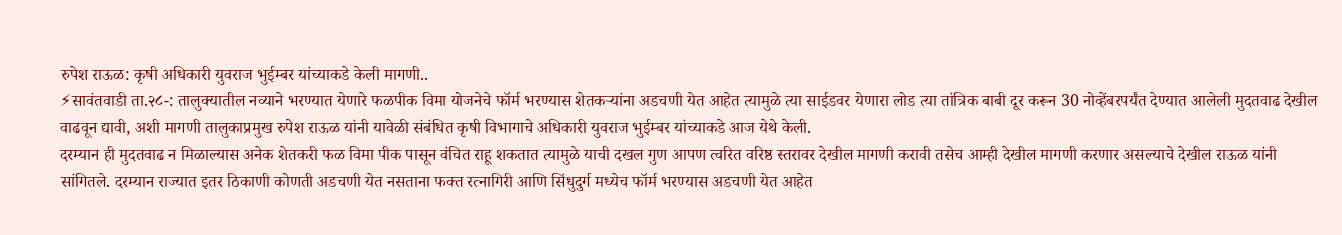रुपेश राऊळ: कृषी अधिकारी युवराज भुईम्बर यांच्याकडे केली मागणी..
⚡सावंतवाडी ता.२८-: तालुक्यातील नव्याने भरण्यात येणारे फळपीक विमा योजनेचे फॉर्म भरण्यास शेतकऱ्यांना अडचणी येत आहेत त्यामुळे त्या साईडवर येणारा लोड त्या तांत्रिक बाबी दूर करून 30 नोव्हेंबरपर्यंत देण्यात आलेली मुदतवाढ देखील वाढवून द्यावी, अशी मागणी तालुकाप्रमुख रुपेश राऊळ यांनी यावेळी संबंधित कृषी विभागाचे अधिकारी युवराज भुईम्बर यांच्याकडे आज येथे केली.
दरम्यान ही मुदतवाढ न मिळाल्यास अनेक शेतकरी फळ विमा पीक पासून वंचित राहू शकतात त्यामुळे याची दखल गुण आपण त्वरित वरिष्ठ स्तरावर देखील मागणी करावी तसेच आम्ही देखील मागणी करणार असल्याचे देखील राऊळ यांनी सांगितले. दरम्यान राज्यात इतर ठिकाणी कोणती अडचणी येत नसताना फक्त रत्नागिरी आणि सिंधुदुर्ग मध्येच फॉर्म भरण्यास अडचणी येत आहेत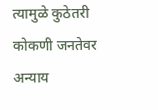त्यामुळे कुठेतरी कोकणी जनतेवर अन्याय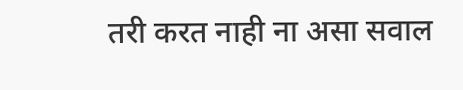तरी करत नाही ना असा सवाल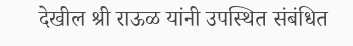देखील श्री राऊळ यांनी उपस्थित संबंधित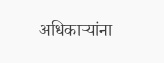अधिकाऱ्यांना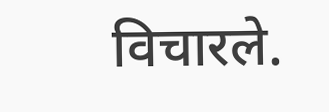विचारले.